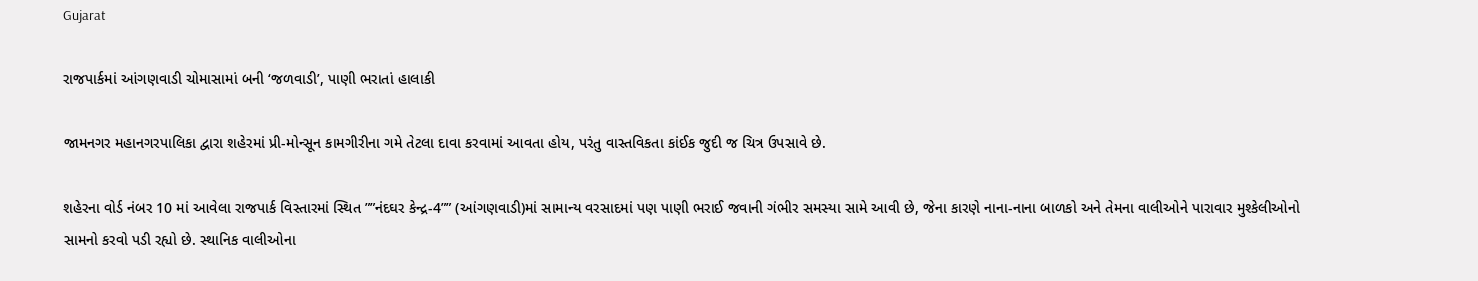Gujarat

રાજપાર્કમાં આંગણવાડી ચોમાસામાં બની ‘જળવાડી’, પાણી ભરાતાં હાલાકી

જામનગર મહાનગરપાલિકા દ્વારા શહેરમાં પ્રી-મોન્સૂન કામગીરીના ગમે તેટલા દાવા કરવામાં આવતા હોય, પરંતુ વાસ્તવિકતા કાંઈક જુદી જ ચિત્ર ઉપસાવે છે.

શહેરના વોર્ડ નંબર 10 માં આવેલા રાજપાર્ક વિસ્તારમાં સ્થિત ””નંદઘર કેન્દ્ર-4”” (આંગણવાડી)માં સામાન્ય વરસાદમાં પણ પાણી ભરાઈ જવાની ગંભીર સમસ્યા સામે આવી છે, જેના કારણે નાના-નાના બાળકો અને તેમના વાલીઓને પારાવાર મુશ્કેલીઓનો સામનો કરવો પડી રહ્યો છે. સ્થાનિક વાલીઓના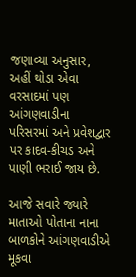જણાવ્યા અનુસાર, અહીં થોડા એવા વરસાદમાં પણ આંગણવાડીના પરિસરમાં અને પ્રવેશદ્વાર પર કાદવ-કીચડ અને પાણી ભરાઈ જાય છે.

આજે સવારે જ્યારે માતાઓ પોતાના નાના બાળકોને આંગણવાડીએ મૂકવા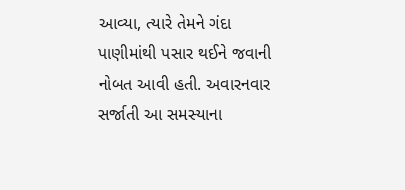આવ્યા, ત્યારે તેમને ગંદા પાણીમાંથી પસાર થઈને જવાની નોબત આવી હતી. અવારનવાર સર્જાતી આ સમસ્યાના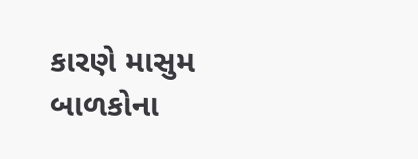કારણે માસુમ બાળકોના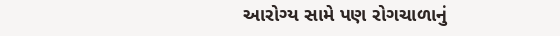આરોગ્ય સામે પણ રોગચાળાનું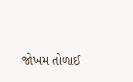જોખમ તોળાઈ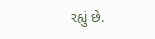રહ્યું છે.